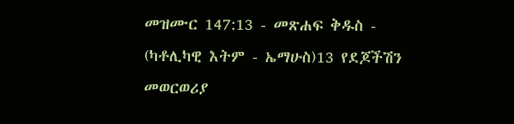መዝሙር 147:13 - መጽሐፍ ቅዱስ - (ካቶሊካዊ እትም - ኤማሁስ)13 የደጆችሽን መወርወሪያ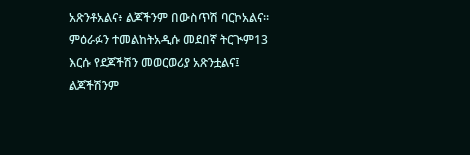አጽንቶአልና፥ ልጆችንም በውስጥሽ ባርኮአልና። ምዕራፉን ተመልከትአዲሱ መደበኛ ትርጒም13 እርሱ የደጆችሽን መወርወሪያ አጽንቷልና፤ ልጆችሽንም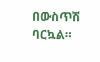በውስጥሽ ባርኳል።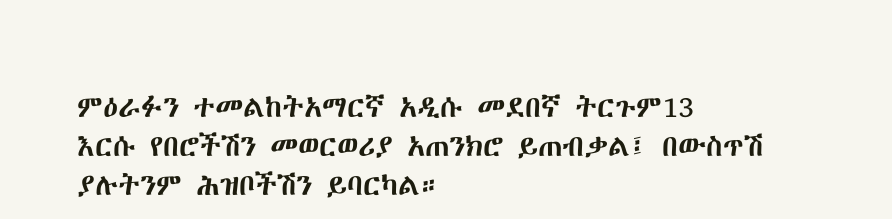ምዕራፉን ተመልከትአማርኛ አዲሱ መደበኛ ትርጉም13 እርሱ የበሮችሽን መወርወሪያ አጠንክሮ ይጠብቃል፤ በውስጥሽ ያሉትንም ሕዝቦችሽን ይባርካል።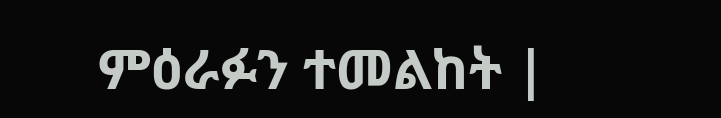ምዕራፉን ተመልከት |